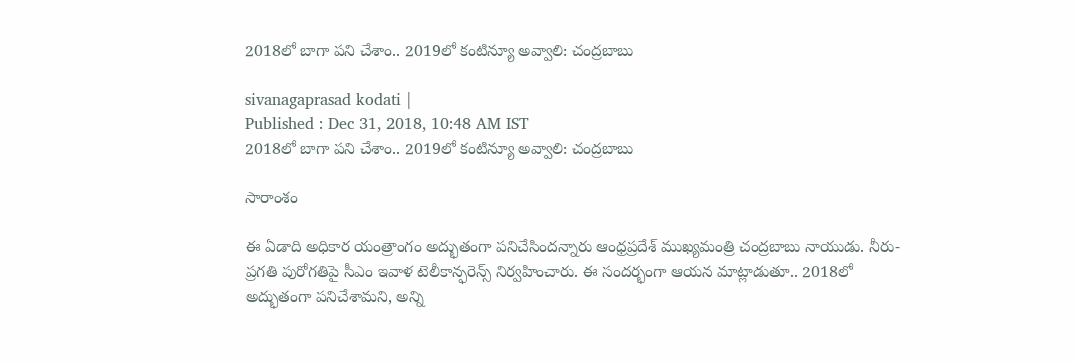2018లో బాగా పని చేశాం.. 2019లో కంటిన్యూ అవ్వాలి: చంద్రబాబు

sivanagaprasad kodati |
Published : Dec 31, 2018, 10:48 AM IST
2018లో బాగా పని చేశాం.. 2019లో కంటిన్యూ అవ్వాలి: చంద్రబాబు

సారాంశం

ఈ ఏడాది అధికార యంత్రాంగం అద్భుతంగా పనిచేసిందన్నారు ఆంధ్రప్రదేశ్ ముఖ్యమంత్రి చంద్రబాబు నాయుడు. నీరు-ప్రగతి పురోగతిపై సీఎం ఇవాళ టెలీకాన్ఫరెన్స్ నిర్వహించారు. ఈ సందర్భంగా ఆయన మాట్లాడుతూ.. 2018లో అద్భుతంగా పనిచేశామని, అన్ని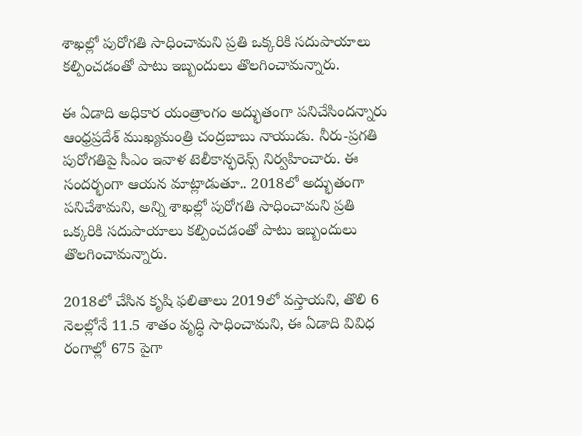శాఖల్లో పురోగతి సాధించామని ప్రతి ఒక్కరికి సదుపాయాలు కల్పించడంతో పాటు ఇబ్బందులు తొలగించామన్నారు.

ఈ ఏడాది అధికార యంత్రాంగం అద్భుతంగా పనిచేసిందన్నారు ఆంధ్రప్రదేశ్ ముఖ్యమంత్రి చంద్రబాబు నాయుడు. నీరు-ప్రగతి పురోగతిపై సీఎం ఇవాళ టెలీకాన్ఫరెన్స్ నిర్వహించారు. ఈ సందర్భంగా ఆయన మాట్లాడుతూ.. 2018లో అద్భుతంగా పనిచేశామని, అన్ని శాఖల్లో పురోగతి సాధించామని ప్రతి ఒక్కరికి సదుపాయాలు కల్పించడంతో పాటు ఇబ్బందులు తొలగించామన్నారు.

2018లో చేసిన కృషి ఫలితాలు 2019లో వస్తాయని, తొలి 6 నెలల్లోనే 11.5 శాతం వృద్ధి సాధించామని, ఈ ఏడాది వివిధ రంగాల్లో 675 పైగా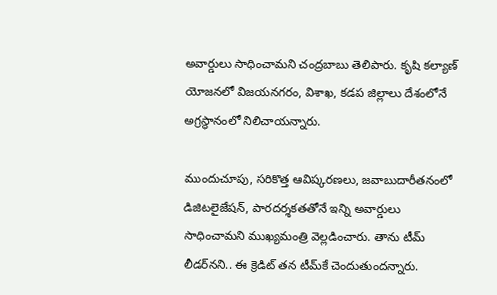అవార్డులు సాధించామని చంద్రబాబు తెలిపారు. కృషి కల్యాణ్ యోజనలో విజయనగరం, విశాఖ, కడప జిల్లాలు దేశంలోనే అగ్రస్థానంలో నిలిచాయన్నారు.

ముందుచూపు, సరికొత్త ఆవిష్కరణలు, జవాబుదారీతనంలో డిజిటలైజేషన్, పారదర్శకతతోనే ఇన్ని అవార్డులు సాధించామని ముఖ్యమంత్రి వెల్లడించారు. తాను టీమ్ లీడర్‌నని.. ఈ క్రెడిట్ తన టీమ్‌కే చెందుతుందన్నారు.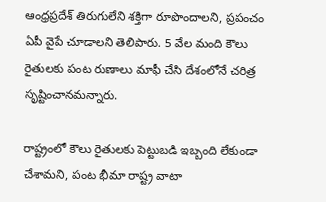ఆంధ్రప్రదేశ్ తిరుగులేని శక్తిగా రూపొందాలని, ప్రపంచం ఏపీ వైపే చూడాలని తెలిపారు. 5 వేల మంది కౌలు రైతులకు పంట రుణాలు మాఫీ చేసి దేశంలోనే చరిత్ర సృష్టించానమన్నారు.

రాష్ట్రంలో కౌలు రైతులకు పెట్టుబడి ఇబ్బంది లేకుండా చేశామని, పంట భీమా రాష్ట్ర వాటా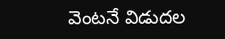వెంటనే విడుదల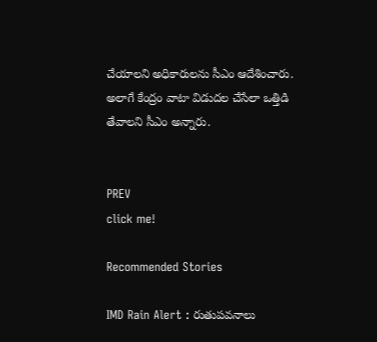చేయాలని అధికారులను సీఎం ఆదేశించారు. అలాగే కేంద్రం వాటా విడుదల చేసేలా ఒత్తిడి తేవాలని సీఎం అన్నారు.


PREV
click me!

Recommended Stories

IMD Rain Alert : రుతుపవనాలు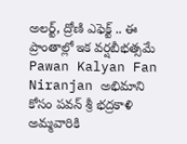అలర్ట్, ద్రోణి ఎఫెక్ట్ .. ఈ ప్రాంతాల్లో ఇక వర్షబీభత్సమే
Pawan Kalyan Fan Niranjan అభిమాని కోసం పవన్ శ్రీ భద్రకాళి అమ్మవారికి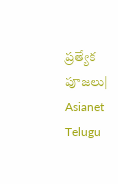ప్రత్యేక పూజలు| Asianet Telugu